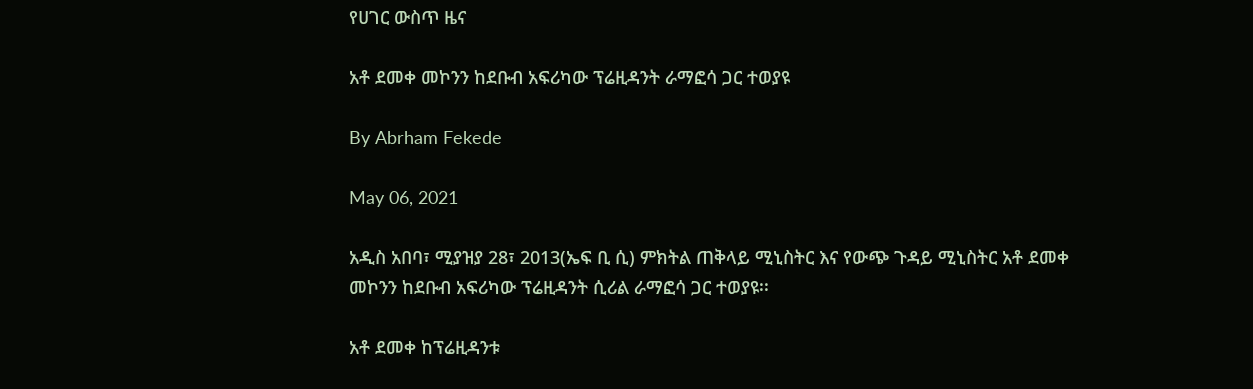የሀገር ውስጥ ዜና

አቶ ደመቀ መኮንን ከደቡብ አፍሪካው ፕሬዚዳንት ራማፎሳ ጋር ተወያዩ

By Abrham Fekede

May 06, 2021

አዲስ አበባ፣ ሚያዝያ 28፣ 2013(ኤፍ ቢ ሲ) ምክትል ጠቅላይ ሚኒስትር እና የውጭ ጉዳይ ሚኒስትር አቶ ደመቀ መኮንን ከደቡብ አፍሪካው ፕሬዚዳንት ሲሪል ራማፎሳ ጋር ተወያዩ፡፡

አቶ ደመቀ ከፕሬዚዳንቱ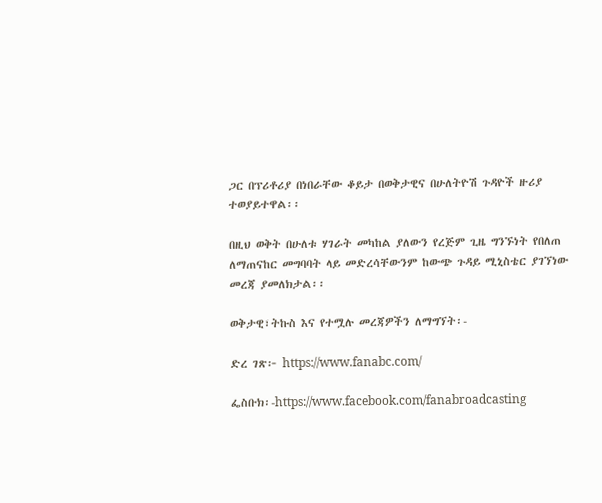ጋር በፕሪቶሪያ በነበራቸው ቆይታ በወቅታዊና በሁለትዮሽ ጉዳዮች ዙሪያ ተወያይተዋል፡፡

በዚህ ወቅት በሁለቱ ሃገራት መካከል ያለውን የረጅም ጊዜ ግንኙነት የበለጠ ለማጠናከር መግባባት ላይ መድረሳቸውንም ከውጭ ጉዳይ ሚኒስቴር ያገኘነው መረጃ ያመለክታል፡፡

ወቅታዊ፣ትኩስ እና የተሟሉ መረጃዎችን ለማግኘት፡-

ድረ ገጽ፦ https://www.fanabc.com/

ፌስቡክ፡-https://www.facebook.com/fanabroadcasting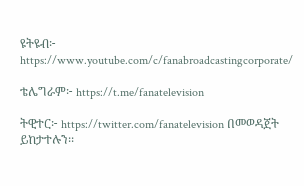ዩትዩብ፦ https://www.youtube.com/c/fanabroadcastingcorporate/

ቴሌግራም፦ https://t.me/fanatelevision

ትዊተር፦ https://twitter.com/fanatelevision በመወዳጀት ይከታተሉን፡፡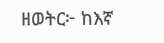ዘወትር፦ ከእኛ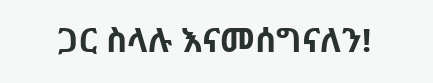ጋር ስላሉ እናመሰግናለን!